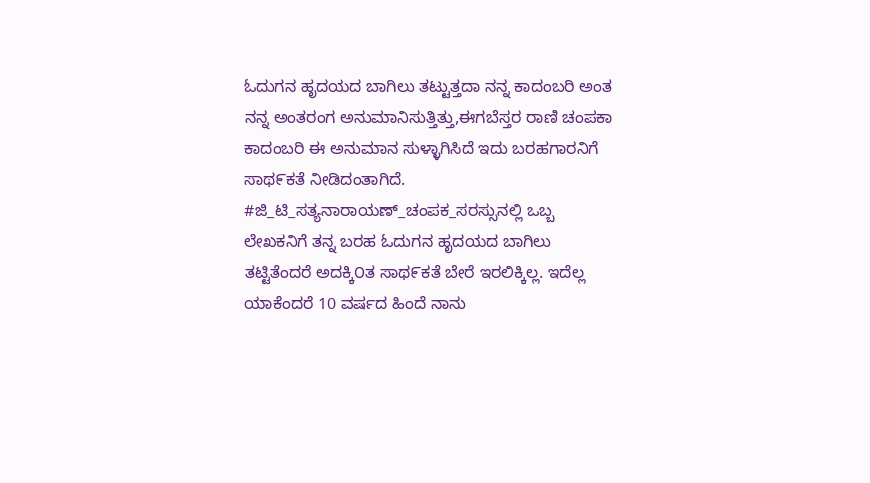ಓದುಗನ ಹೃದಯದ ಬಾಗಿಲು ತಟ್ಟುತ್ತದಾ ನನ್ನ ಕಾದಂಬರಿ ಅಂತ ನನ್ನ ಅಂತರಂಗ ಅನುಮಾನಿಸುತ್ತಿತ್ತು,ಈಗಬೆಸ್ತರ ರಾಣಿ ಚಂಪಕಾ ಕಾದಂಬರಿ ಈ ಅನುಮಾನ ಸುಳ್ಳಾಗಿಸಿದೆ ಇದು ಬರಹಗಾರನಿಗೆ ಸಾಥ೯ಕತೆ ನೀಡಿದಂತಾಗಿದೆ.
#ಜಿ_ಟಿ_ಸತ್ಯನಾರಾಯಣ್_ಚಂಪಕ_ಸರಸ್ಸುನಲ್ಲಿ ಒಬ್ಬ ಲೇಖಕನಿಗೆ ತನ್ನ ಬರಹ ಓದುಗನ ಹೃದಯದ ಬಾಗಿಲು ತಟ್ಟಿತೆಂದರೆ ಅದಕ್ಕಿ೦ತ ಸಾಥ೯ಕತೆ ಬೇರೆ ಇರಲಿಕ್ಕಿಲ್ಲ. ಇದೆಲ್ಲ ಯಾಕೆಂದರೆ 10 ವರ್ಷದ ಹಿಂದೆ ನಾನು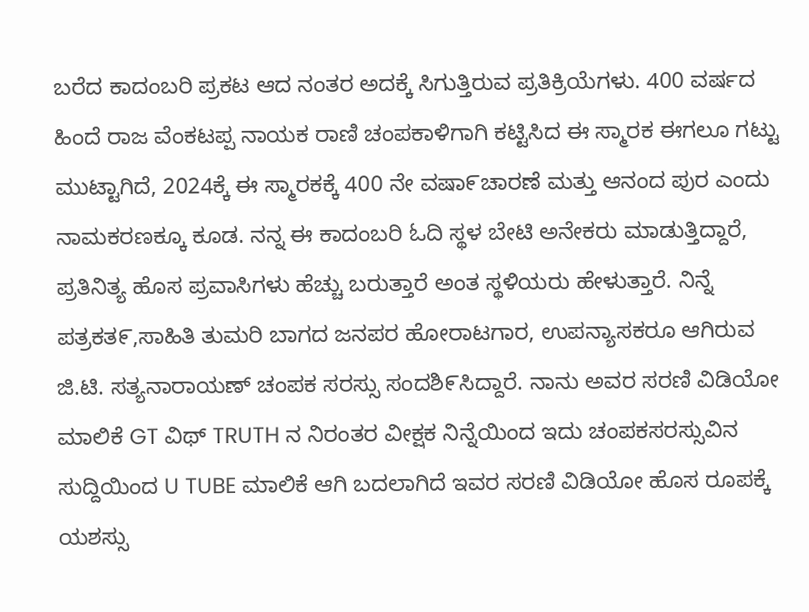ಬರೆದ ಕಾದಂಬರಿ ಪ್ರಕಟ ಆದ ನಂತರ ಅದಕ್ಕೆ ಸಿಗುತ್ತಿರುವ ಪ್ರತಿಕ್ರಿಯೆಗಳು. 400 ವರ್ಷದ ಹಿಂದೆ ರಾಜ ವೆಂಕಟಪ್ಪ ನಾಯಕ ರಾಣಿ ಚಂಪಕಾಳಿಗಾಗಿ ಕಟ್ಟಿಸಿದ ಈ ಸ್ಮಾರಕ ಈಗಲೂ ಗಟ್ಟು ಮುಟ್ಟಾಗಿದೆ, 2024ಕ್ಕೆ ಈ ಸ್ಮಾರಕಕ್ಕೆ 400 ನೇ ವಷಾ೯ಚಾರಣೆ ಮತ್ತು ಆನಂದ ಪುರ ಎಂದು ನಾಮಕರಣಕ್ಕೂ ಕೂಡ. ನನ್ನ ಈ ಕಾದಂಬರಿ ಓದಿ ಸ್ಥಳ ಬೇಟಿ ಅನೇಕರು ಮಾಡುತ್ತಿದ್ದಾರೆ, ಪ್ರತಿನಿತ್ಯ ಹೊಸ ಪ್ರವಾಸಿಗಳು ಹೆಚ್ಚು ಬರುತ್ತಾರೆ ಅಂತ ಸ್ಥಳಿಯರು ಹೇಳುತ್ತಾರೆ. ನಿನ್ನೆ ಪತ್ರಕತ೯,ಸಾಹಿತಿ ತುಮರಿ ಬಾಗದ ಜನಪರ ಹೋರಾಟಗಾರ, ಉಪನ್ಯಾಸಕರೂ ಆಗಿರುವ ಜಿ.ಟಿ. ಸತ್ಯನಾರಾಯಣ್ ಚಂಪಕ ಸರಸ್ಸು ಸಂದಶಿ೯ಸಿದ್ದಾರೆ. ನಾನು ಅವರ ಸರಣಿ ವಿಡಿಯೋ ಮಾಲಿಕೆ GT ವಿಥ್ TRUTH ನ ನಿರಂತರ ವೀಕ್ಷಕ ನಿನ್ನೆಯಿಂದ ಇದು ಚಂಪಕಸರಸ್ಸುವಿನ ಸುದ್ದಿಯಿಂದ U TUBE ಮಾಲಿಕೆ ಆಗಿ ಬದಲಾಗಿದೆ ಇವರ ಸರಣಿ ವಿಡಿಯೋ ಹೊಸ ರೂಪಕ್ಕೆ ಯಶಸ್ಸು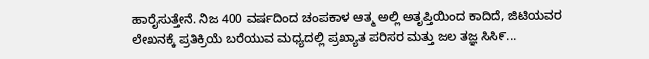ಹಾರೈಸುತ್ತೇನೆ. ನಿಜ 400 ವರ್ಷದಿಂದ ಚಂಪಕಾಳ ಆತ್ಮ ಅಲ್ಲಿ ಅತೃಪ್ತಿಯಿಂದ ಕಾದಿದೆ, ಜಿಟಿಯವರ ಲೇಖನಕ್ಕೆ ಪ್ರತಿಕ್ರಿಯೆ ಬರೆಯುವ ಮಧ್ಯದಲ್ಲಿ ಪ್ರಖ್ಯಾತ ಪರಿಸರ ಮತ್ತು ಜಲ ತಜ್ಞ ಸಿಸಿ೯...